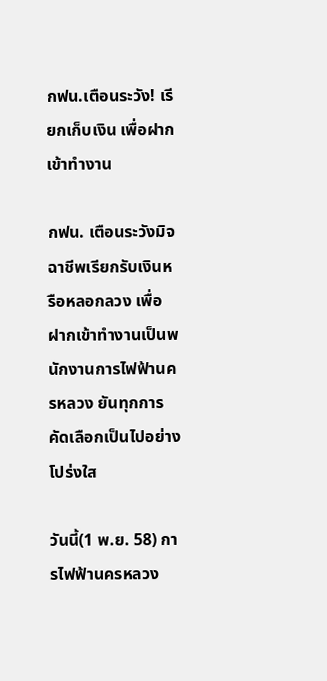กฟน.เตือนระวัง! เรียกเก็บเงิน เพื่อฝากเข้าทำงาน

กฟน. เตือนระวังมิจฉาชีพเรียกรับเงินหรือหลอกลวง เพื่อฝากเข้าทำงานเป็นพนักงานการไฟฟ้านครหลวง ยันทุกการคัดเลือกเป็นไปอย่างโปร่งใส

วันนี้(1 พ.ย. 58) การไฟฟ้านครหลวง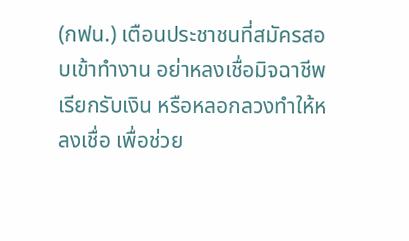(กฟน.) เตือนประชาชนที่สมัครสอบเข้าทำงาน อย่าหลงเชื่อมิจฉาชีพเรียกรับเงิน หรือหลอกลวงทำให้หลงเชื่อ เพื่อช่วย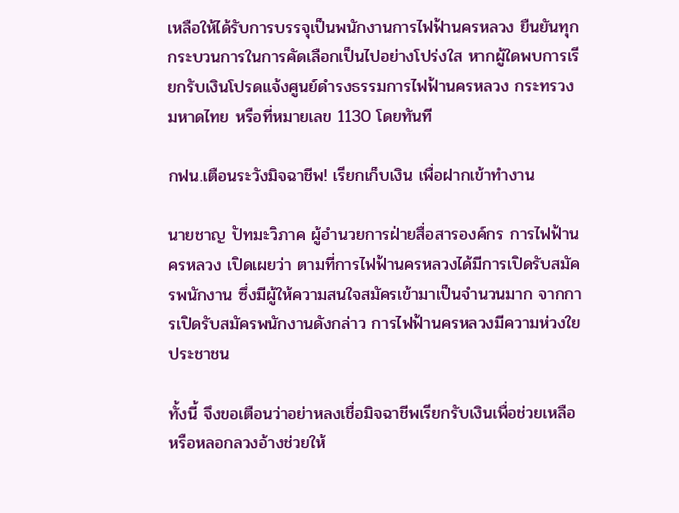เหลือให้ได้รับการบรรจุเป็นพนักงานการไฟฟ้านครหลวง ยืนยันทุกกระบวนการในการคัดเลือกเป็นไปอย่างโปร่งใส หากผู้ใดพบการเรียกรับเงินโปรดแจ้งศูนย์ดำรงธรรมการไฟฟ้านครหลวง กระทรวงมหาดไทย หรือที่หมายเลข 1130 โดยทันที

กฟน.เตือนระวังมิจฉาชีพ! เรียกเก็บเงิน เพื่อฝากเข้าทำงาน

นายชาญ ปัทมะวิภาค ผู้อำนวยการฝ่ายสื่อสารองค์กร การไฟฟ้านครหลวง เปิดเผยว่า ตามที่การไฟฟ้านครหลวงได้มีการเปิดรับสมัครพนักงาน ซึ่งมีผู้ให้ความสนใจสมัครเข้ามาเป็นจำนวนมาก จากการเปิดรับสมัครพนักงานดังกล่าว การไฟฟ้านครหลวงมีความห่วงใยประชาชน

ทั้งนี้ จึงขอเตือนว่าอย่าหลงเชื่อมิจฉาชีพเรียกรับเงินเพื่อช่วยเหลือ หรือหลอกลวงอ้างช่วยให้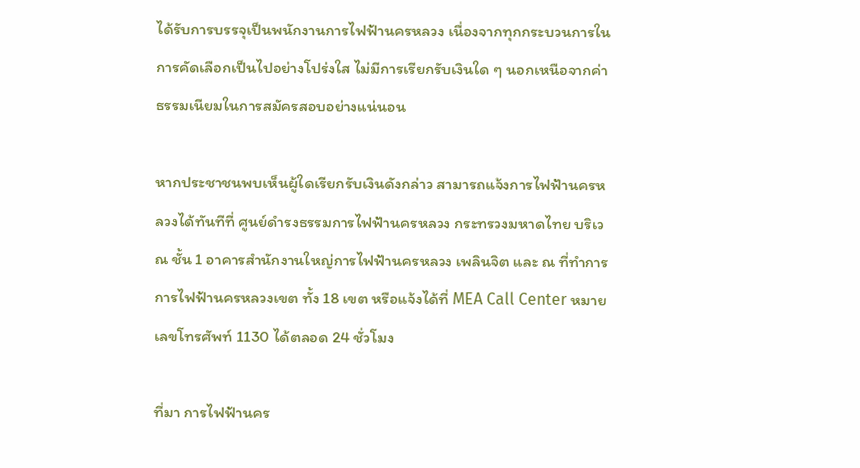ได้รับการบรรจุเป็นพนักงานการไฟฟ้านครหลวง เนื่องจากทุกกระบวนการในการคัดเลือกเป็นไปอย่างโปร่งใส ไม่มีการเรียกรับเงินใด ๆ นอกเหนือจากค่าธรรมเนียมในการสมัครสอบอย่างแน่นอน

หากประชาชนพบเห็นผู้ใดเรียกรับเงินดังกล่าว สามารถแจ้งการไฟฟ้านครหลวงได้ทันทีที่ ศูนย์ดำรงธรรมการไฟฟ้านครหลวง กระทรวงมหาดไทย บริเวณ ชั้น 1 อาคารสำนักงานใหญ่การไฟฟ้านครหลวง เพลินจิต และ ณ ที่ทำการการไฟฟ้านครหลวงเขต ทั้ง 18 เขต หรือแจ้งได้ที่ MEA Call Center หมายเลขโทรศัพท์ 1130 ได้ตลอด 24 ชั่วโมง

ที่มา การไฟฟ้านคร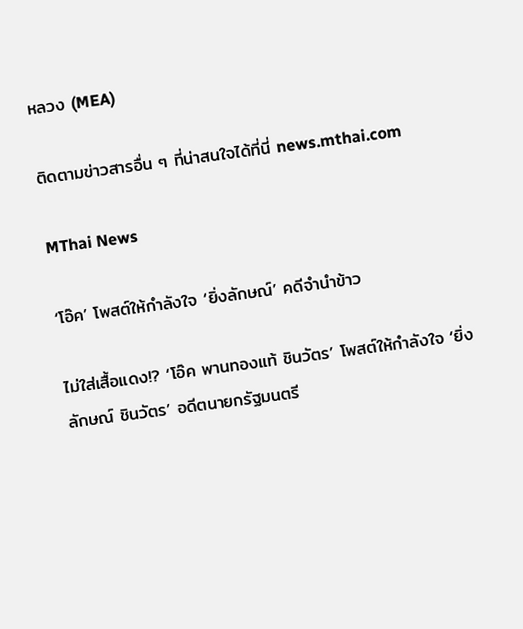หลวง (MEA)

ติดตามข่าวสารอื่น ๆ ที่น่าสนใจได้ที่นี่ news.mthai.com

MThai News

‘โอ๊ค’ โพสต์ให้กำลังใจ ‘ยิ่งลักษณ์’ คดีจำนำข้าว

ไม่ใส่เสื้อแดง!? ‘โอ๊ค พานทองแท้ ชินวัตร’ โพสต์ให้กำลังใจ ‘ยิ่งลักษณ์ ชินวัตร’ อดีตนายกรัฐมนตรี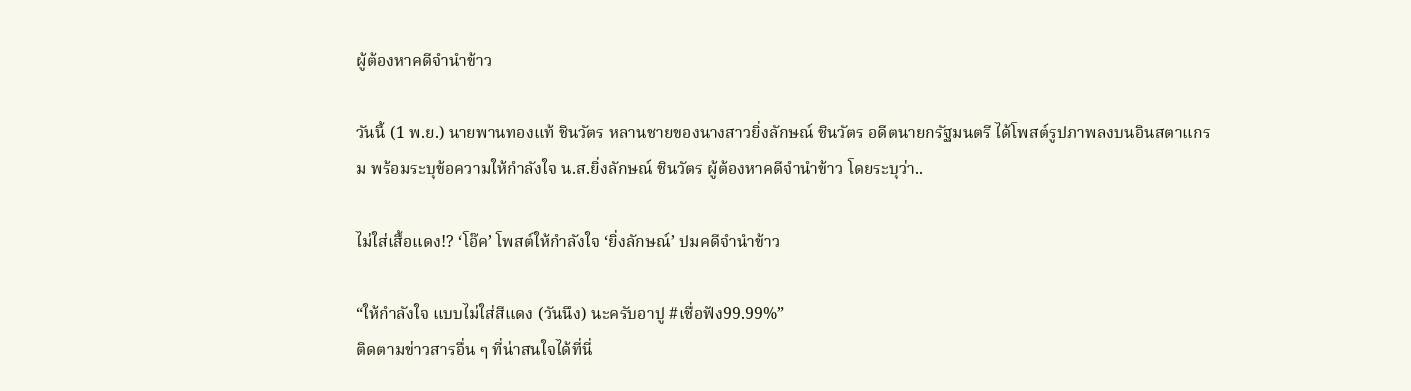ผู้ต้องหาคดีจำนำข้าว

วันนี้ (1 พ.ย.) นายพานทองแท้ ชินวัตร หลานชายของนางสาวยิ่งลักษณ์ ชินวัตร อดีตนายกรัฐมนตรี ได้โพสต์รูปภาพลงบนอินสตาแกรม พร้อมระบุข้อความให้กำลังใจ น.ส.ยิ่งลักษณ์ ชินวัตร ผู้ต้องหาคดีจำนำข้าว โดยระบุว่า..

ไม่ใส่เสื้อแดง!? ‘โอ๊ค’ โพสต์ให้กำลังใจ ‘ยิ่งลักษณ์’ ปมคดีจำนำข้าว

“ให้กำลังใจ แบบไม่ใส่สีแดง (วันนึง) นะครับอาปู #เชื่อฟัง99.99%”
ติดตามข่าวสารอื่น ๆ ที่น่าสนใจได้ที่นี่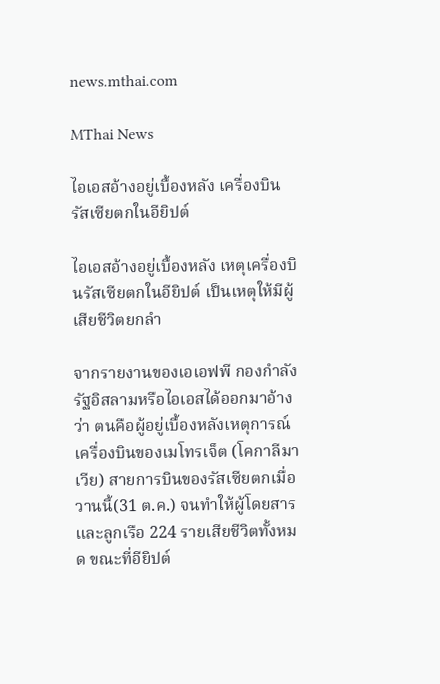news.mthai.com

MThai News

ไอเอสอ้างอยู่เบื้องหลัง เครื่องบินรัสเซียตกในอียิปต์

ไอเอสอ้างอยู่เบื้องหลัง เหตุเครื่องบินรัสเซียตกในอียิปต์ เป็นเหตุให้มีผู้เสียชีวิตยกลำ

จากรายงานของเอเอฟพี กองกำลังรัฐอิสลามหรือไอเอสได้ออกมาอ้างว่า ตนคือผู้อยู่เบื้องหลังเหตุการณ์เครื่องบินของเมโทรเจ็ต (โคกาลีมาเวีย) สายการบินของรัสเซียตกเมื่อวานนี้(31 ต.ค.) จนทำให้ผู้โดยสารและลูกเรือ 224 รายเสียชีวิตทั้งหมด ขณะที่อียิปต์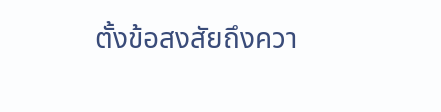ตั้งข้อสงสัยถึงควา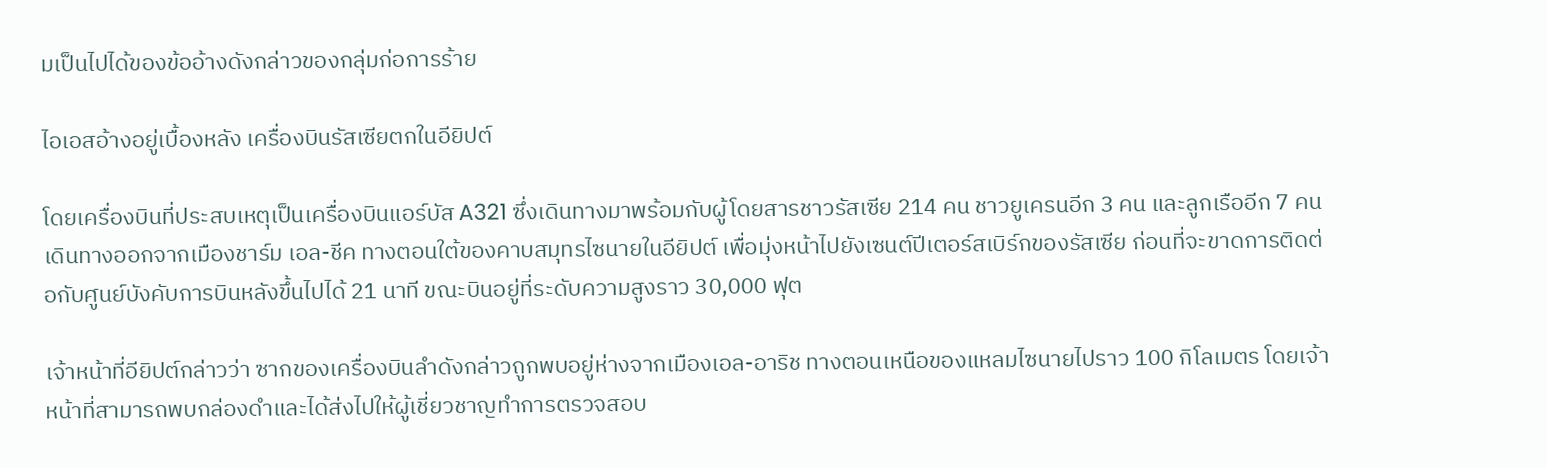มเป็นไปได้ของข้ออ้างดังกล่าวของกลุ่มก่อการร้าย

ไอเอสอ้างอยู่เบื้องหลัง เครื่องบินรัสเซียตกในอียิปต์

โดยเครื่องบินที่ประสบเหตุเป็นเครื่องบินแอร์บัส A321 ซึ่งเดินทางมาพร้อมกับผู้โดยสารชาวรัสเซีย 214 คน ชาวยูเครนอีก 3 คน และลูกเรืออีก 7 คน เดินทางออกจากเมืองชาร์ม เอล-ชีค ทางตอนใต้ของคาบสมุทรไซนายในอียิปต์ เพื่อมุ่งหน้าไปยังเซนต์ปีเตอร์สเบิร์กของรัสเซีย ก่อนที่จะขาดการติดต่อกับศูนย์บังคับการบินหลังขึ้นไปได้ 21 นาที ขณะบินอยู่ที่ระดับความสูงราว 30,000 ฟุต

เจ้าหน้าที่อียิปต์กล่าวว่า ซากของเครื่องบินลำดังกล่าวถูกพบอยู่ห่างจากเมืองเอล-อาริช ทางตอนเหนือของแหลมไซนายไปราว 100 กิโลเมตร โดยเจ้าหน้าที่สามารถพบกล่องดำและได้ส่งไปให้ผู้เชี่ยวชาญทำการตรวจสอบ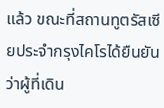แล้ว ขณะที่สถานทูตรัสเซียประจำกรุงไคโรได้ยืนยันว่าผู้ที่เดิน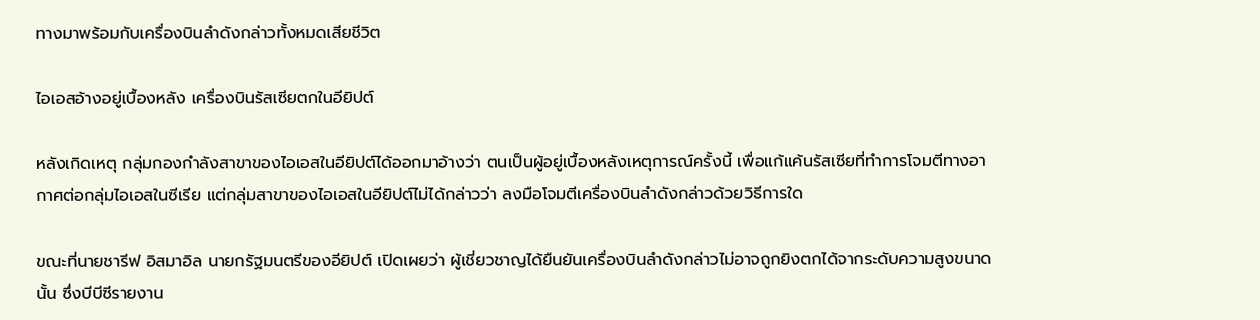ทางมาพร้อมกับเครื่องบินลำดังกล่าวทั้งหมดเสียชีวิต

ไอเอสอ้างอยู่เบื้องหลัง เครื่องบินรัสเซียตกในอียิปต์

หลังเกิดเหตุ กลุ่มกองกำลังสาขาของไอเอสในอียิปต์ได้ออกมาอ้างว่า ตนเป็นผู้อยู่เบื้องหลังเหตุการณ์ครั้งนี้ เพื่อแก้แค้นรัสเซียที่ทำการโจมตีทางอากาศต่อกลุ่มไอเอสในซีเรีย แต่กลุ่มสาขาของไอเอสในอียิปต์ไม่ได้กล่าวว่า ลงมือโจมตีเครื่องบินลำดังกล่าวด้วยวิธีการใด

ขณะที่นายชารีฟ อิสมาอิล นายกรัฐมนตรีของอียิปต์ เปิดเผยว่า ผู้เชี่ยวชาญได้ยืนยันเครื่องบินลำดังกล่าวไม่อาจถูกยิงตกได้จากระดับความสูงขนาดนั้น ซึ่งบีบีซีรายงาน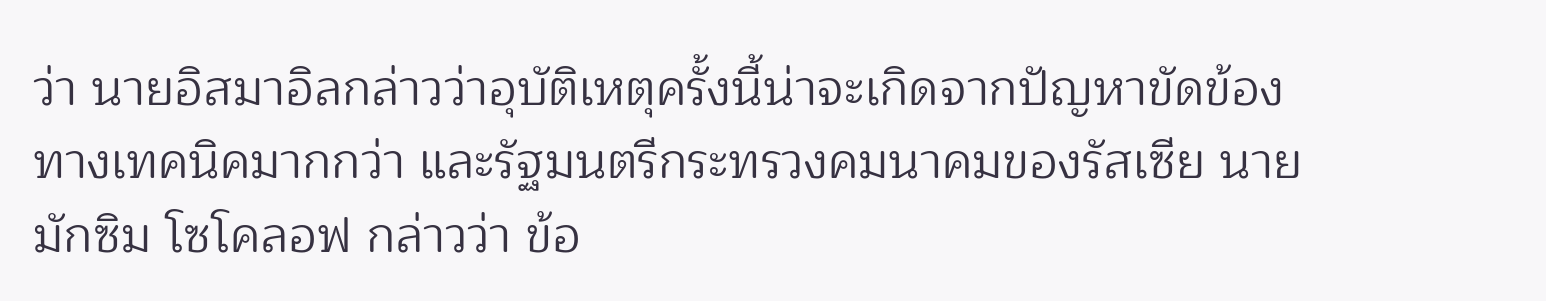ว่า นายอิสมาอิลกล่าวว่าอุบัติเหตุครั้งนี้น่าจะเกิดจากปัญหาขัดข้องทางเทคนิคมากกว่า และรัฐมนตรีกระทรวงคมนาคมของรัสเซีย นายมักซิม โซโคลอฟ กล่าวว่า ข้อ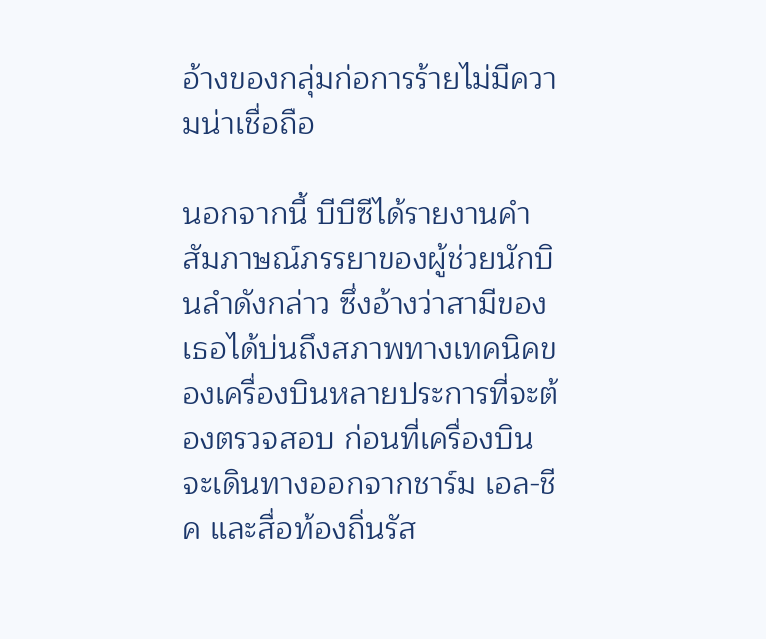อ้างของกลุ่มก่อการร้ายไม่มีความน่าเชื่อถือ

นอกจากนี้ บีบีซีได้รายงานคำสัมภาษณ์ภรรยาของผู้ช่วยนักบินลำดังกล่าว ซึ่งอ้างว่าสามีของเธอได้บ่นถึงสภาพทางเทคนิคของเครื่องบินหลายประการที่จะต้องตรวจสอบ ก่อนที่เครื่องบินจะเดินทางออกจากชาร์ม เอล-ชีค และสื่อท้องถิ่นรัส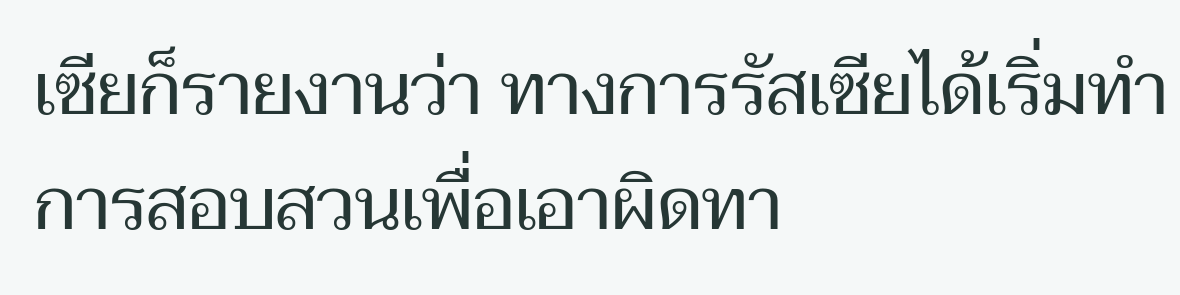เซียก็รายงานว่า ทางการรัสเซียได้เริ่มทำการสอบสวนเพื่อเอาผิดทา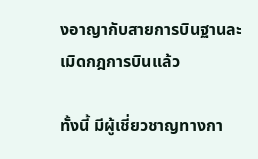งอาญากับสายการบินฐานละเมิดกฎการบินแล้ว

ทั้งนี้ มีผู้เชี่ยวชาญทางกา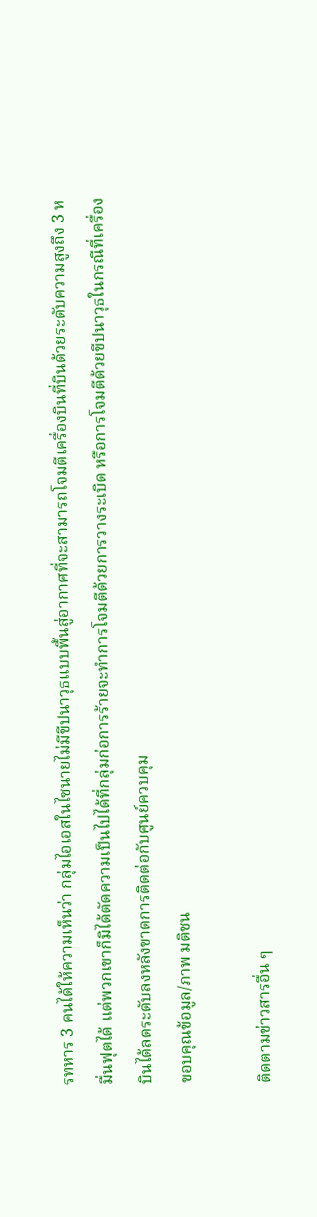รทหาร 3 คนได้ให้ความเห็นว่า กลุ่มไอเอสในไซนายไม่มีขีปนาวุธแบบพื้นสู่อากาศที่จะสามารถโจมตีเครื่องบินที่บินด้วยระดับความสูงถึง 3 หมื่นฟุตได้ แต่พวกเขาก็มิได้ตัดความเป็นไปได้ที่กลุ่มก่อการร้ายจะทำการโจมตีด้วยการวางระเบิด หรือการโจมตีด้วยขีปนาวุธในกรณีที่เครื่องบินได้ลดระดับลงหลังขาดการติดต่อกับศูนย์ควบคุม
ขอบคุณข้อมูล/ภาพ มติชน

ติดตามข่าวสารอื่น ๆ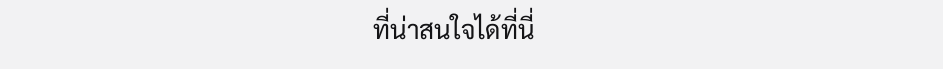ที่น่าสนใจได้ที่นี่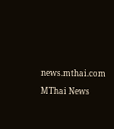news.mthai.com

MThai News